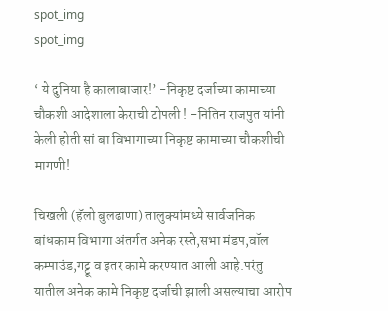spot_img
spot_img

‘ ये दुनिया है कालाबाजार!’ -निकृष्ट दर्जाच्या कामाच्या चौकशी आदेशाला केराची टोपली ! -नितिन राजपुत यांनी केली होती सां बा विभागाच्या निकृष्ट कामाच्या चौकशीची मागणी!

चिखली (हॅलो बुलढाणा) तालुक्यांमध्ये सार्वजनिक बांधकाम विभागा अंतर्गत अनेक रस्ते,सभा मंडप,वॉल कम्पाउंड,गट्टू व इतर कामे करण्यात आली आहे.परंतु यातील अनेक कामे निकृष्ट दर्जाची झाली असल्याचा आरोप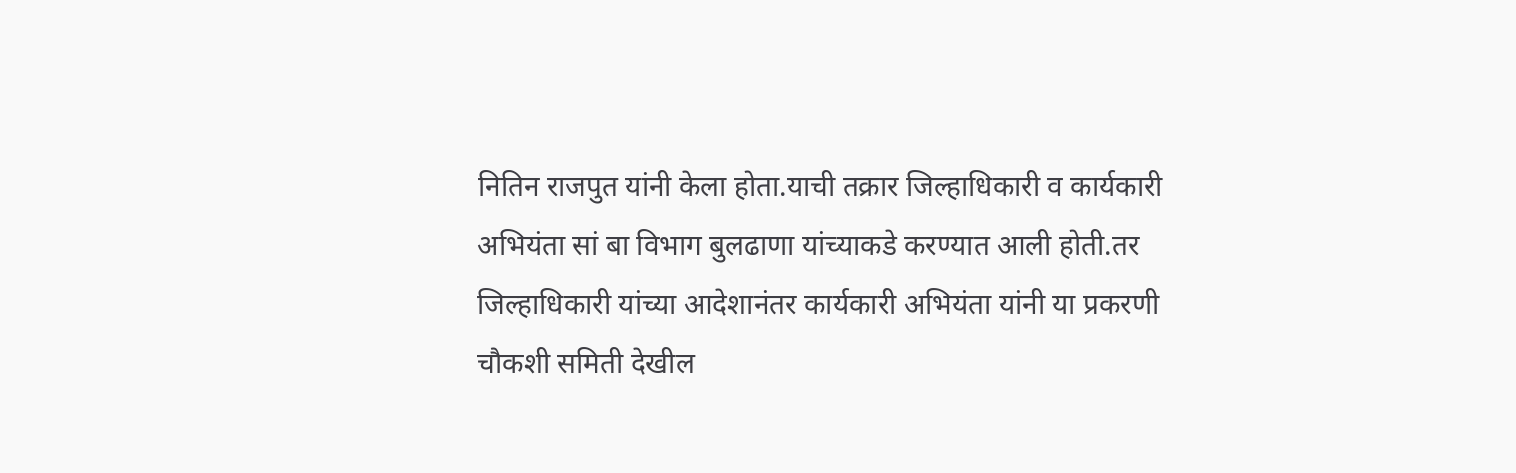नितिन राजपुत यांनी केला होता.याची तक्रार जिल्हाधिकारी व कार्यकारी अभियंता सां बा विभाग बुलढाणा यांच्याकडे करण्यात आली होती.तर जिल्हाधिकारी यांच्या आदेशानंतर कार्यकारी अभियंता यांनी या प्रकरणी चौकशी समिती देखील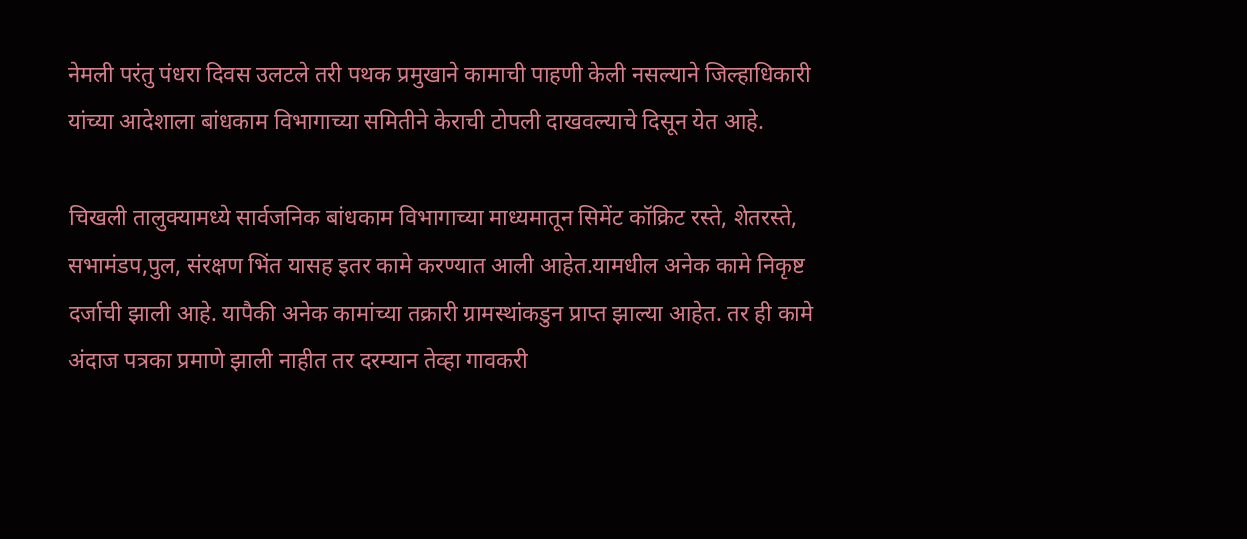नेमली परंतु पंधरा दिवस उलटले तरी पथक प्रमुखाने कामाची पाहणी केली नसल्याने जिल्हाधिकारी यांच्या आदेशाला बांधकाम विभागाच्या समितीने केराची टोपली दाखवल्याचे दिसून येत आहे.

चिखली तालुक्यामध्ये सार्वजनिक बांधकाम विभागाच्या माध्यमातून सिमेंट कॉक्रिट रस्ते, शेतरस्ते, सभामंडप,पुल, संरक्षण भिंत यासह इतर कामे करण्यात आली आहेत.यामधील अनेक कामे निकृष्ट दर्जाची झाली आहे. यापैकी अनेक कामांच्या तक्रारी ग्रामस्थांकडुन प्राप्त झाल्या आहेत. तर ही कामे अंदाज पत्रका प्रमाणे झाली नाहीत तर दरम्यान तेव्हा गावकरी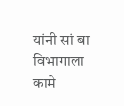यांनी सां बा विभागाला कामे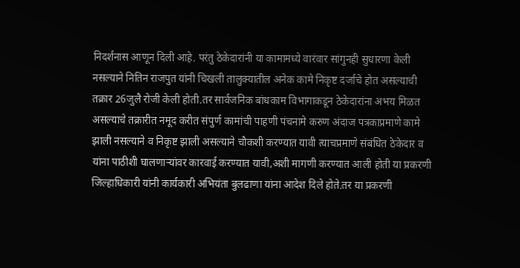निदर्शनास आणून दिली आहे. परंतु ठेकेदारांनी या कामामध्ये वारंवार सांगुनही सुधारणा केली नसल्याने नितिन राजपुत यांनी चिखली तालुक्यातील अनेक कामे निकृष्ट दर्जाचे होत असल्याची तक्रार 26जुलै रोजी केली होती.तर सार्वजनिक बांधकाम विभागाकडून ठेकेदारांना अभय मिळत असल्याचे तक्रारीत नमूद करीत संपुर्ण कामांची पाहणी पंचनामे करुण अंदाज पत्रकाप्रमाणे कामे झाली नसल्याने व निकृष्ट झाली असल्याने चौकशी करण्यात यावी त्याचप्रमाणे संबंधित ठेकेदार व यांना पाठीशी घालणाऱ्यांवर कारवाई करण्यात यावी,अशी मागणी करण्यात आली होती या प्रकरणी जिल्हाधिकारी यांनी कार्यकारी अभियंता बुलढाणा यांना आदेश दिले होते.तर या प्रकरणी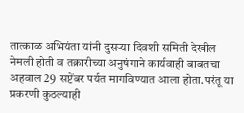तात्काळ अभियंता यांनी दुसऱ्या दिवशी समिती देखील नेमली होती व तक्रारीच्या अनुषंगाने कार्यवाही बाबतचा अहवाल 29 सप्टेंबर पर्यत मागविण्यात आला होता.परंतू या प्रकरणी कुठल्याही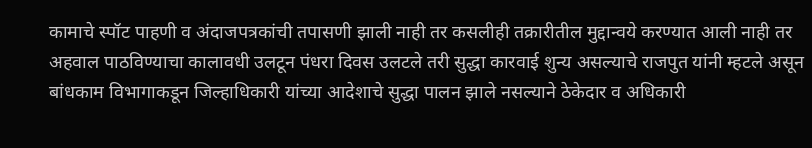कामाचे स्पॉट पाहणी व अंदाजपत्रकांची तपासणी झाली नाही तर कसलीही तक्रारीतील मुद्दान्वये करण्यात आली नाही तर अहवाल पाठविण्याचा कालावधी उलटून पंधरा दिवस उलटले तरी सुद्धा कारवाई शुन्य असल्याचे राजपुत यांनी म्हटले असून बांधकाम विभागाकडून जिल्हाधिकारी यांच्या आदेशाचे सुद्धा पालन झाले नसल्याने ठेकेदार व अधिकारी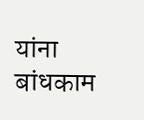यांना बांधकाम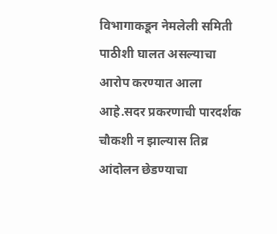विभागाकडून नेमलेली समिती पाठीशी घालत असल्याचा आरोप करण्यात आला आहे.सदर प्रकरणाची पारदर्शक चौकशी न झाल्यास तिव्र आंदोलन छेडण्याचा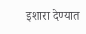इशारा देण्यात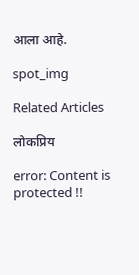आला आहे.

spot_img

Related Articles

लोकप्रिय

error: Content is protected !!